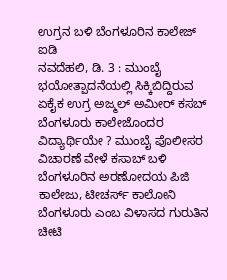ಉಗ್ರನ ಬಳಿ ಬೆಂಗಳೂರಿನ ಕಾಲೇಜ್ ಐಡಿ
ನವದೆಹಲಿ, ಡಿ. 3 : ಮುಂಬೈ ಭಯೋತ್ಪಾದನೆಯಲ್ಲಿ ಸಿಕ್ಕಿಬಿದ್ದಿರುವ ಏಕೈಕ ಉಗ್ರ ಅಜ್ಮಲ್ ಅಮೀರ್ ಕಸಬ್ ಬೆಂಗಳೂರು ಕಾಲೇಜೊಂದರ ವಿದ್ಯಾರ್ಥಿಯೇ ? ಮುಂಬೈ ಪೊಲೀಸರ ವಿಚಾರಣೆ ವೇಳೆ ಕಸಾಬ್ ಬಳಿ ಬೆಂಗಳೂರಿನ ಅರಣೋದಯ ಪಿಜಿ ಕಾಲೇಜು, ಟೀಚರ್ಸ್ ಕಾಲೋನಿ ಬೆಂಗಳೂರು ಎಂಬ ವಿಳಾಸದ ಗುರುತಿನ ಚೀಟಿ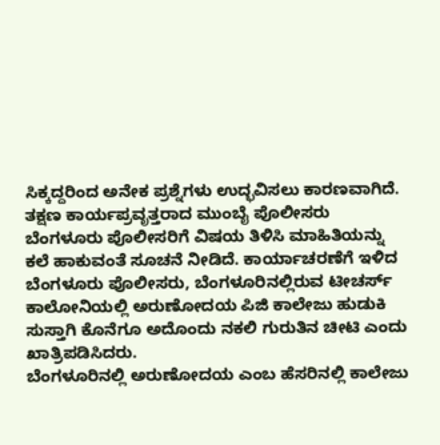ಸಿಕ್ಕದ್ದರಿಂದ ಅನೇಕ ಪ್ರಶ್ನೆಗಳು ಉದ್ಭವಿಸಲು ಕಾರಣವಾಗಿದೆ.
ತಕ್ಷಣ ಕಾರ್ಯಪ್ರವೃತ್ತರಾದ ಮುಂಬೈ ಪೊಲೀಸರು ಬೆಂಗಳೂರು ಪೊಲೀಸರಿಗೆ ವಿಷಯ ತಿಳಿಸಿ ಮಾಹಿತಿಯನ್ನು ಕಲೆ ಹಾಕುವಂತೆ ಸೂಚನೆ ನೀಡಿದೆ. ಕಾರ್ಯಾಚರಣೆಗೆ ಇಳಿದ ಬೆಂಗಳೂರು ಪೊಲೀಸರು, ಬೆಂಗಳೂರಿನಲ್ಲಿರುವ ಟೀಚರ್ಸ್ ಕಾಲೋನಿಯಲ್ಲಿ ಅರುಣೋದಯ ಪಿಜಿ ಕಾಲೇಜು ಹುಡುಕಿ ಸುಸ್ತಾಗಿ ಕೊನೆಗೂ ಅದೊಂದು ನಕಲಿ ಗುರುತಿನ ಚೀಟಿ ಎಂದು ಖಾತ್ರಿಪಡಿಸಿದರು.
ಬೆಂಗಳೂರಿನಲ್ಲಿ ಅರುಣೋದಯ ಎಂಬ ಹೆಸರಿನಲ್ಲಿ ಕಾಲೇಜು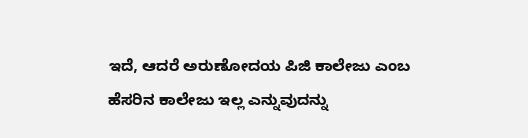ಇದೆ, ಆದರೆ ಅರುಣೋದಯ ಪಿಜಿ ಕಾಲೇಜು ಎಂಬ ಹೆಸರಿನ ಕಾಲೇಜು ಇಲ್ಲ ಎನ್ನುವುದನ್ನು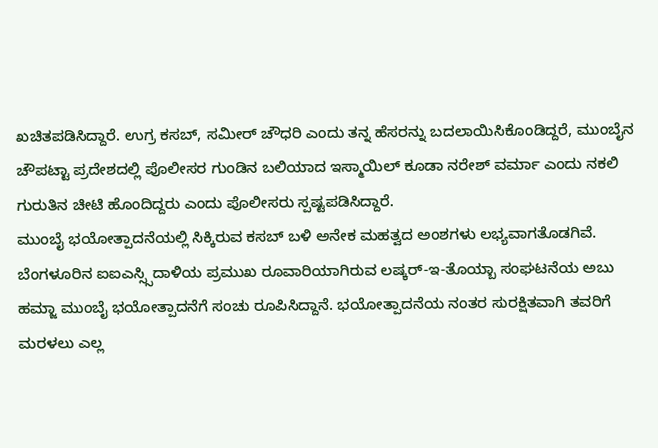ಖಚಿತಪಡಿಸಿದ್ದಾರೆ. ಉಗ್ರ ಕಸಬ್, ಸಮೀರ್ ಚೌಧರಿ ಎಂದು ತನ್ನ ಹೆಸರನ್ನು ಬದಲಾಯಿಸಿಕೊಂಡಿದ್ದರೆ, ಮುಂಬೈನ ಚೌಪಟ್ಟಾ ಪ್ರದೇಶದಲ್ಲಿ ಪೊಲೀಸರ ಗುಂಡಿನ ಬಲಿಯಾದ ಇಸ್ಮಾಯಿಲ್ ಕೂಡಾ ನರೇಶ್ ವರ್ಮಾ ಎಂದು ನಕಲಿ ಗುರುತಿನ ಚೀಟಿ ಹೊಂದಿದ್ದರು ಎಂದು ಪೊಲೀಸರು ಸ್ಪಷ್ಟಪಡಿಸಿದ್ದಾರೆ.
ಮುಂಬೈ ಭಯೋತ್ಪಾದನೆಯಲ್ಲಿ ಸಿಕ್ಕಿರುವ ಕಸಬ್ ಬಳಿ ಅನೇಕ ಮಹತ್ವದ ಅಂಶಗಳು ಲಭ್ಯವಾಗತೊಡಗಿವೆ. ಬೆಂಗಳೂರಿನ ಐಐಎಸ್ಸ್ಸಿದಾಳಿಯ ಪ್ರಮುಖ ರೂವಾರಿಯಾಗಿರುವ ಲಷ್ಕರ್-ಇ-ತೊಯ್ಬಾ ಸಂಘಟನೆಯ ಅಬು ಹಮ್ಜಾ ಮುಂಬೈ ಭಯೋತ್ಪಾದನೆಗೆ ಸಂಚು ರೂಪಿಸಿದ್ದಾನೆ. ಭಯೋತ್ಪಾದನೆಯ ನಂತರ ಸುರಕ್ಷಿತವಾಗಿ ತವರಿಗೆ ಮರಳಲು ಎಲ್ಲ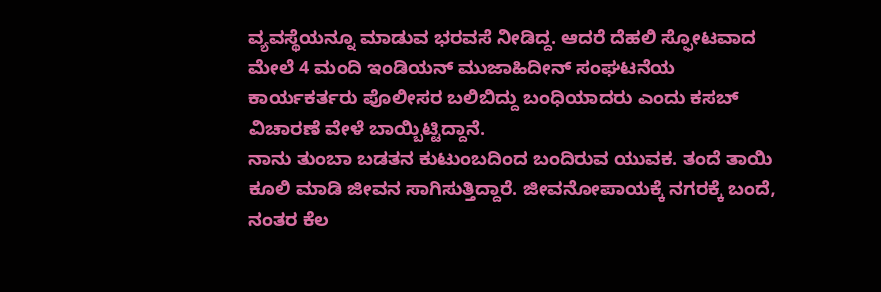ವ್ಯವಸ್ಥೆಯನ್ನೂ ಮಾಡುವ ಭರವಸೆ ನೀಡಿದ್ದ. ಆದರೆ ದೆಹಲಿ ಸ್ಫೋಟವಾದ ಮೇಲೆ 4 ಮಂದಿ ಇಂಡಿಯನ್ ಮುಜಾಹಿದೀನ್ ಸಂಘಟನೆಯ ಕಾರ್ಯಕರ್ತರು ಪೊಲೀಸರ ಬಲಿಬಿದ್ದು ಬಂಧಿಯಾದರು ಎಂದು ಕಸಬ್ ವಿಚಾರಣೆ ವೇಳೆ ಬಾಯ್ಬಿಟ್ಟಿದ್ದಾನೆ.
ನಾನು ತುಂಬಾ ಬಡತನ ಕುಟುಂಬದಿಂದ ಬಂದಿರುವ ಯುವಕ. ತಂದೆ ತಾಯಿ ಕೂಲಿ ಮಾಡಿ ಜೀವನ ಸಾಗಿಸುತ್ತಿದ್ದಾರೆ. ಜೀವನೋಪಾಯಕ್ಕೆ ನಗರಕ್ಕೆ ಬಂದೆ, ನಂತರ ಕೆಲ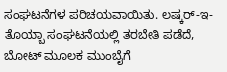ಸಂಘಟನೆಗಳ ಪರಿಚಯವಾಯಿತು. ಲಷ್ಕರ್-ಇ-ತೊಯ್ಬಾ ಸಂಘಟನೆಯಲ್ಲಿ ತರಬೇತಿ ಪಡೆದೆ, ಬೋಟ್ ಮೂಲಕ ಮುಂಬೈಗೆ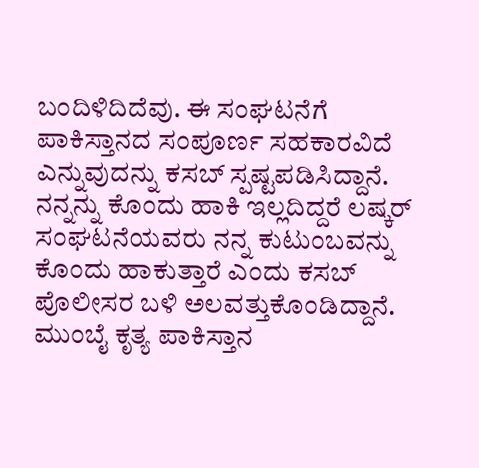ಬಂದಿಳಿದಿದೆವು. ಈ ಸಂಘಟನೆಗೆ ಪಾಕಿಸ್ತಾನದ ಸಂಪೂರ್ಣ ಸಹಕಾರವಿದೆ ಎನ್ನುವುದನ್ನು ಕಸಬ್ ಸ್ಪಷ್ಟಪಡಿಸಿದ್ದಾನೆ. ನನ್ನನ್ನು ಕೊಂದು ಹಾಕಿ ಇಲ್ಲದಿದ್ದರೆ ಲಷ್ಕರ್ ಸಂಘಟನೆಯವರು ನನ್ನ ಕುಟುಂಬವನ್ನು ಕೊಂದು ಹಾಕುತ್ತಾರೆ ಎಂದು ಕಸಬ್ ಪೊಲೀಸರ ಬಳಿ ಅಲವತ್ತುಕೊಂಡಿದ್ದಾನೆ. ಮುಂಬೈ ಕೃತ್ಯ ಪಾಕಿಸ್ತಾನ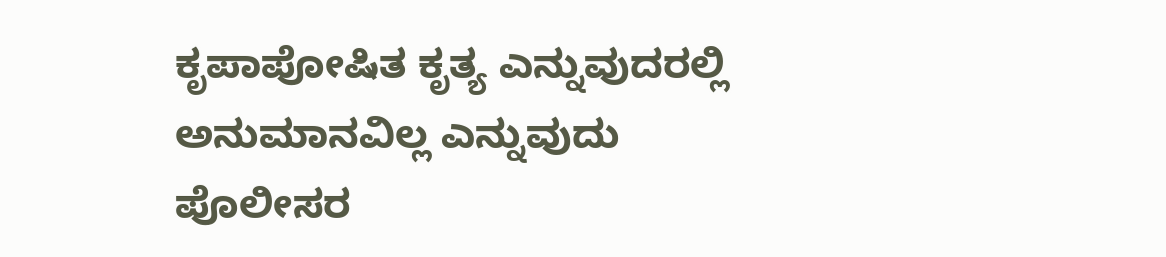ಕೃಪಾಪೋಷಿತ ಕೃತ್ಯ ಎನ್ನುವುದರಲ್ಲಿ ಅನುಮಾನವಿಲ್ಲ ಎನ್ನುವುದು ಪೊಲೀಸರ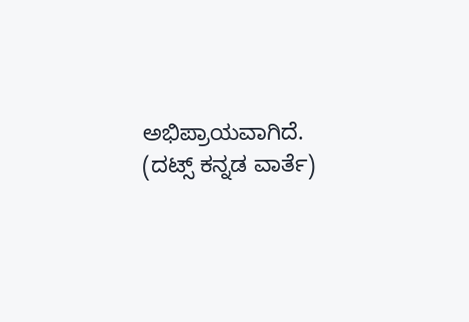ಅಭಿಪ್ರಾಯವಾಗಿದೆ.
(ದಟ್ಸ್ ಕನ್ನಡ ವಾರ್ತೆ)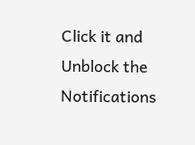Click it and Unblock the Notifications